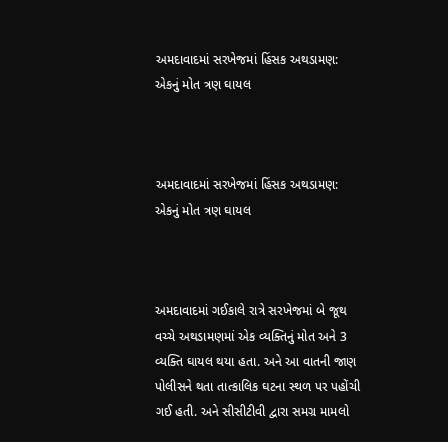અમદાવાદમાં સરખેજમાં હિંસક અથડામણ: એકનું મોત ત્રણ ઘાયલ



અમદાવાદમાં સરખેજમાં હિંસક અથડામણ: એકનું મોત ત્રણ ઘાયલ



અમદાવાદમાં ગઈકાલે રાત્રે સરખેજમાં બે જૂથ વચ્ચે અથડામણમાં એક વ્યક્તિનું મોત અને 3 વ્યક્તિ ઘાયલ થયા હતા. અને આ વાતની જાણ પોલીસને થતા તાત્કાલિક ઘટના સ્થળ પર પહોંચી ગઈ હતી. અને સીસીટીવી દ્વારા સમગ્ર મામલો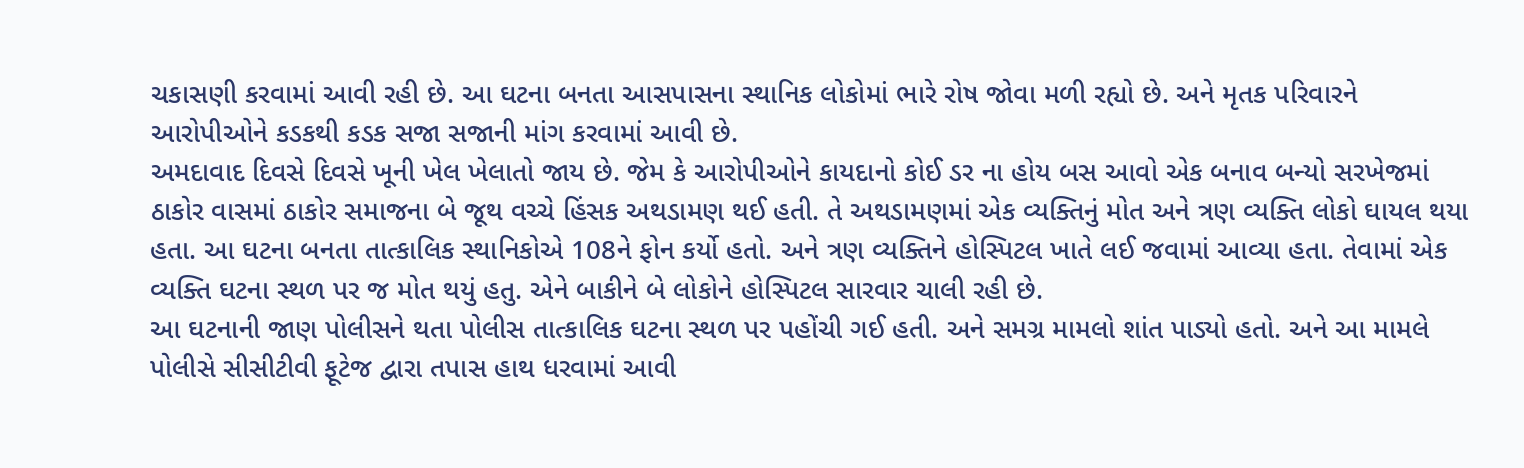ચકાસણી કરવામાં આવી રહી છે. આ ઘટના બનતા આસપાસના સ્થાનિક લોકોમાં ભારે રોષ જોવા મળી રહ્યો છે. અને મૃતક પરિવારને આરોપીઓને કડકથી કડક સજા સજાની માંગ કરવામાં આવી છે.
અમદાવાદ દિવસે દિવસે ખૂની ખેલ ખેલાતો જાય છે. જેમ કે આરોપીઓને કાયદાનો કોઈ ડર ના હોય બસ આવો એક બનાવ બન્યો સરખેજમાં ઠાકોર વાસમાં ઠાકોર સમાજના બે જૂથ વચ્ચે હિંસક અથડામણ થઈ હતી. તે અથડામણમાં એક વ્યક્તિનું મોત અને ત્રણ વ્યક્તિ લોકો ઘાયલ થયા હતા. આ ઘટના બનતા તાત્કાલિક સ્થાનિકોએ 108ને ફોન કર્યો હતો. અને ત્રણ વ્યક્તિને હોસ્પિટલ ખાતે લઈ જવામાં આવ્યા હતા. તેવામાં એક વ્યક્તિ ઘટના સ્થળ પર જ મોત થયું હતુ. એને બાકીને બે લોકોને હોસ્પિટલ સારવાર ચાલી રહી છે.
આ ઘટનાની જાણ પોલીસને થતા પોલીસ તાત્કાલિક ઘટના સ્થળ પર પહોંચી ગઈ હતી. અને સમગ્ર મામલો શાંત પાડ્યો હતો. અને આ મામલે પોલીસે સીસીટીવી ફૂટેજ દ્વારા તપાસ હાથ ધરવામાં આવી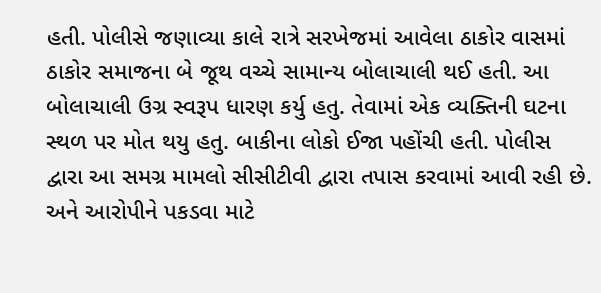હતી. પોલીસે જણાવ્યા કાલે રાત્રે સરખેજમાં આવેલા ઠાકોર વાસમાં ઠાકોર સમાજના બે જૂથ વચ્ચે સામાન્ય બોલાચાલી થઈ હતી. આ બોલાચાલી ઉગ્ર સ્વરૂપ ધારણ કર્યુ હતુ. તેવામાં એક વ્યક્તિની ઘટના સ્થળ પર મોત થયુ હતુ. બાકીના લોકો ઈજા પહોંચી હતી. પોલીસ દ્વારા આ સમગ્ર મામલો સીસીટીવી દ્વારા તપાસ કરવામાં આવી રહી છે. અને આરોપીને પકડવા માટે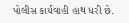પોલીસ કાર્યવાહી હાથ ધરી છે.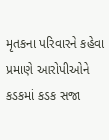મૃતકના પરિવારને કહેવા પ્રમાણે આરોપીઓને કડકમાં કડક સજા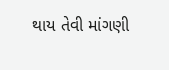થાય તેવી માંગણી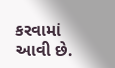કરવામાં આવી છે.